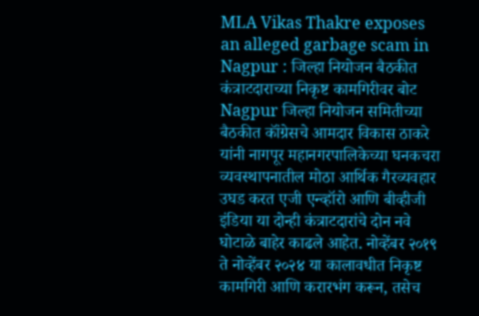MLA Vikas Thakre exposes an alleged garbage scam in Nagpur : जिल्हा नियोजन बैठकीत कंत्राटदाराच्या निकृष्ट कामगिरीवर बोट
Nagpur जिल्हा नियोजन समितीच्या बैठकीत कॉंग्रेसचे आमदार विकास ठाकरे यांनी नागपूर महानगरपालिकेच्या घनकचरा व्यवस्थापनातील मोठा आर्थिक गैरव्यवहार उघड करत एजी एन्व्हॉरो आणि बीव्हीजी इंडिया या दोन्ही कंत्राटदारांचे दोन नवे घोटाळे बाहेर काढले आहेत. नोव्हेंबर २०१९ ते नोव्हेंबर २०२४ या कालावधीत निकृष्ट कामगिरी आणि करारभंग करून, तसेच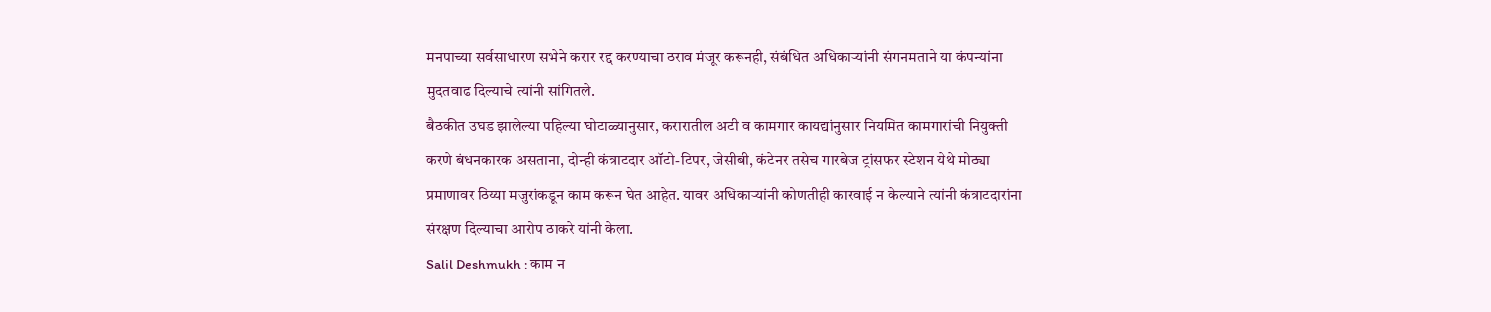मनपाच्या सर्वसाधारण सभेने करार रद्द करण्याचा ठराव मंजूर करूनही, संबंधित अधिकाऱ्यांनी संगनमताने या कंपन्यांना मुदतवाढ दिल्याचे त्यांनी सांगितले.
बैठकीत उघड झालेल्या पहिल्या घोटाळ्यानुसार, करारातील अटी व कामगार कायद्यांनुसार नियमित कामगारांची नियुक्ती करणे बंधनकारक असताना, दोन्ही कंत्राटदार ऑटो-टिपर, जेसीबी, कंटेनर तसेच गारबेज ट्रांसफर स्टेशन येथे मोठ्या प्रमाणावर ठिय्या मजुरांकडून काम करून घेत आहेत. यावर अधिकाऱ्यांनी कोणतीही कारवाई न केल्याने त्यांनी कंत्राटदारांना संरक्षण दिल्याचा आरोप ठाकरे यांनी केला.
Salil Deshmukh : काम न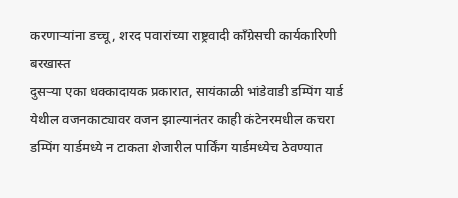करणाऱ्यांना डच्चू, शरद पवारांच्या राष्ट्रवादी काँग्रेसची कार्यकारिणी बरखास्त
दुसऱ्या एका धक्कादायक प्रकारात, सायंकाळी भांडेवाडी डम्पिंग यार्ड येथील वजनकाट्यावर वजन झाल्यानंतर काही कंटेनरमधील कचरा डम्पिंग यार्डमध्ये न टाकता शेजारील पार्किंग यार्डमध्येच ठेवण्यात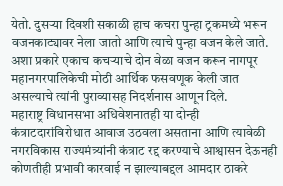येतो. दुसऱ्या दिवशी सकाळी हाच कचरा पुन्हा ट्रकमध्ये भरून वजनकाट्यावर नेला जातो आणि त्याचे पुन्हा वजन केले जाते. अशा प्रकारे एकाच कचऱ्याचे दोन वेळा वजन करून नागपूर महानगरपालिकेची मोठी आर्थिक फसवणूक केली जात असल्याचे त्यांनी पुराव्यासह निदर्शनास आणून दिले.
महाराष्ट्र विधानसभा अधिवेशनातही या दोन्ही कंत्राटदारांविरोधात आवाज उठवला असताना आणि त्यावेळी नगरविकास राज्यमंत्र्यांनी कंत्राट रद्द करण्याचे आश्वासन देऊनही कोणतीही प्रभावी कारवाई न झाल्याबद्दल आमदार ठाकरे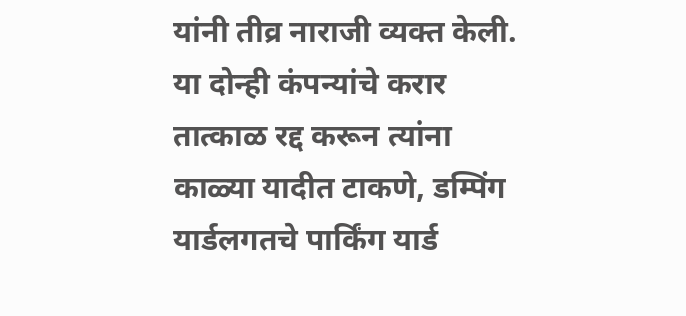यांनी तीव्र नाराजी व्यक्त केली. या दोन्ही कंपन्यांचे करार तात्काळ रद्द करून त्यांना काळ्या यादीत टाकणे, डम्पिंग यार्डलगतचे पार्किंग यार्ड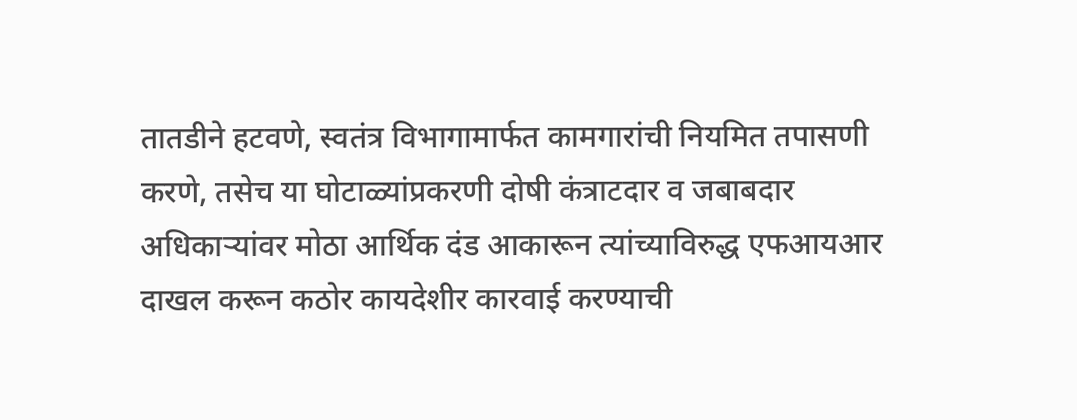तातडीने हटवणे, स्वतंत्र विभागामार्फत कामगारांची नियमित तपासणी करणे, तसेच या घोटाळ्यांप्रकरणी दोषी कंत्राटदार व जबाबदार अधिकाऱ्यांवर मोठा आर्थिक दंड आकारून त्यांच्याविरुद्ध एफआयआर दाखल करून कठोर कायदेशीर कारवाई करण्याची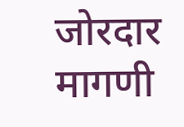जोरदार मागणी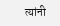त्यांनी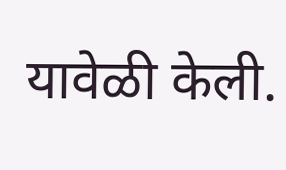यावेळी केली.